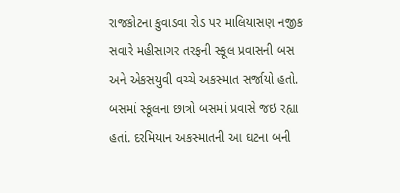રાજકોટના કુવાડવા રોડ પર માલિયાસણ નજીક સવારે મહીસાગર તરફની સ્કૂલ પ્રવાસની બસ અને એકસયુવી વચ્ચે અકસ્માત સર્જાયો હતો. બસમાં સ્કૂલના છાત્રો બસમાં પ્રવાસે જઇ રહ્યા હતાં. દરમિયાન અકસ્માતની આ ઘટના બની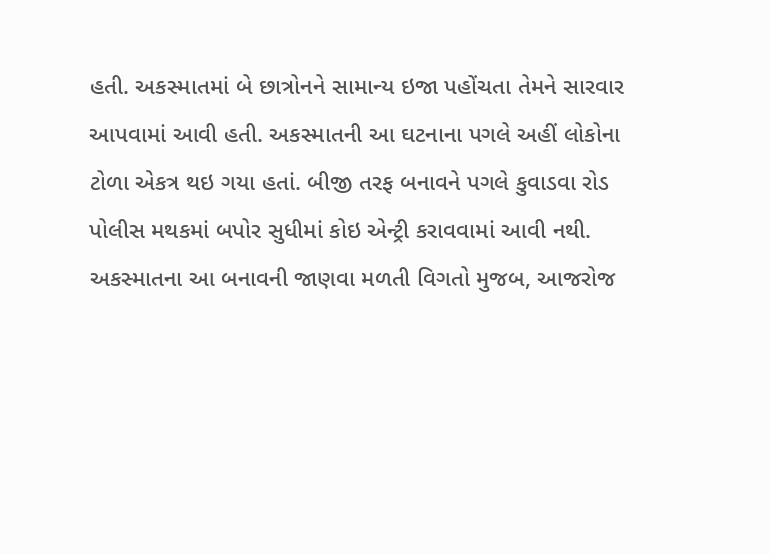હતી. અકસ્માતમાં બે છાત્રોનને સામાન્ય ઇજા પહોંચતા તેમને સારવાર આપવામાં આવી હતી. અકસ્માતની આ ઘટનાના પગલે અહીં લોકોના ટોળા એકત્ર થઇ ગયા હતાં. બીજી તરફ બનાવને પગલે કુવાડવા રોડ પોલીસ મથકમાં બપોર સુધીમાં કોઇ એન્ટ્રી કરાવવામાં આવી નથી.
અકસ્માતના આ બનાવની જાણવા મળતી વિગતો મુજબ, આજરોજ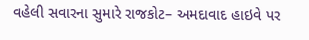વહેલી સવારના સુમારે રાજકોટ– અમદાવાદ હાઇવે પર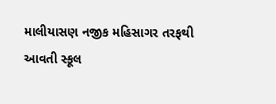માલીયાસણ નજીક મહિસાગર તરફથી આવતી સ્કૂલ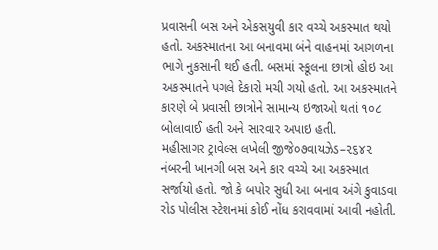પ્રવાસની બસ અને એકસયુવી કાર વચ્ચે અકસ્માત થયો હતો. અકસ્માતના આ બનાવમા બંને વાહનમાં આગળના ભાગે નુકસાની થઈ હતી. બસમાં સ્કૂલના છાત્રો હોઇ આ અકસ્માતને પગલે દેકારો મચી ગયો હતો. આ અકસ્માતને કારણે બે પ્રવાસી છાત્રોને સામાન્ય ઇજાઓ થતાં ૧૦૮ બોલાવાઈ હતી અને સારવાર અપાઇ હતી.
મહીસાગર ટ્રાવેલ્સ લખેલી જીજે૦૭વાયઝેડ–૨૬૪૨ નંબરની ખાનગી બસ અને કાર વચ્ચે આ અકસ્માત સર્જાયો હતો. જો કે બપોર સુધી આ બનાવ અંગે કુવાડવા રોડ પોલીસ સ્ટેશનમાં કોઈ નોંધ કરાવવામાં આવી નહોતી.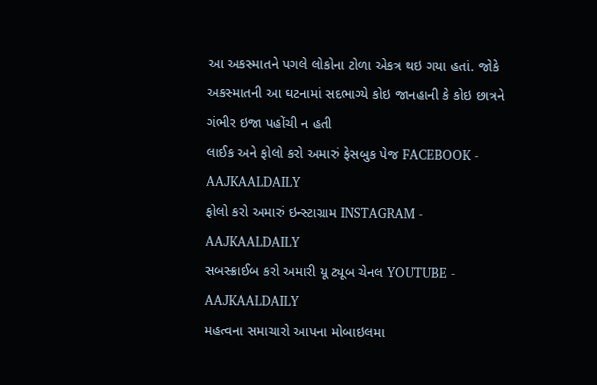આ અકસ્માતને પગલે લોકોના ટોળા એકત્ર થઇ ગયા હતાં. જોકે અકસ્માતની આ ઘટનામાં સદભાગ્યે કોઇ જાનહાની કે કોઇ છાત્રને ગંભીર ઇજા પહોંચી ન હતી
લાઈક અને ફોલો કરો અમારું ફેસબુક પેજ FACEBOOK - AAJKAALDAILY
ફોલો કરો અમારું ઇન્સ્ટાગ્રામ INSTAGRAM - AAJKAALDAILY
સબસ્ક્રાઈબ કરો અમારી યૂ ટ્યૂબ ચેનલ YOUTUBE - AAJKAALDAILY
મહત્વના સમાચારો આપના મોબાઇલમા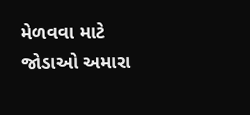મેળવવા માટે જોડાઓ અમારા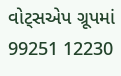વોટ્સએપ ગ્રૂપમાં 99251 12230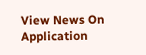View News On Application